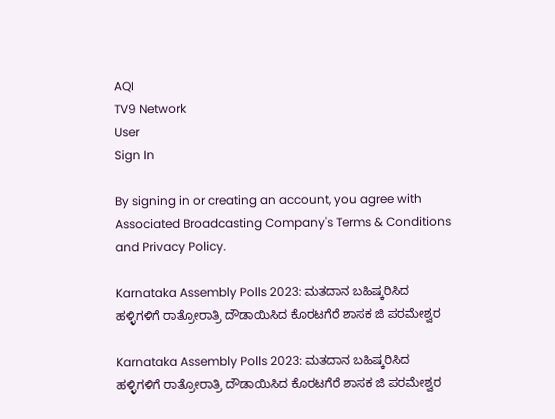AQI
TV9 Network
User
Sign In

By signing in or creating an account, you agree with Associated Broadcasting Company's Terms & Conditions and Privacy Policy.

Karnataka Assembly Polls 2023: ಮತದಾನ ಬಹಿಷ್ಕರಿಸಿದ ಹಳ್ಳಿಗಳಿಗೆ ರಾತ್ರೋರಾತ್ರಿ ದೌಡಾಯಿಸಿದ ಕೊರಟಗೆರೆ ಶಾಸಕ ಜಿ ಪರಮೇಶ್ವರ

Karnataka Assembly Polls 2023: ಮತದಾನ ಬಹಿಷ್ಕರಿಸಿದ ಹಳ್ಳಿಗಳಿಗೆ ರಾತ್ರೋರಾತ್ರಿ ದೌಡಾಯಿಸಿದ ಕೊರಟಗೆರೆ ಶಾಸಕ ಜಿ ಪರಮೇಶ್ವರ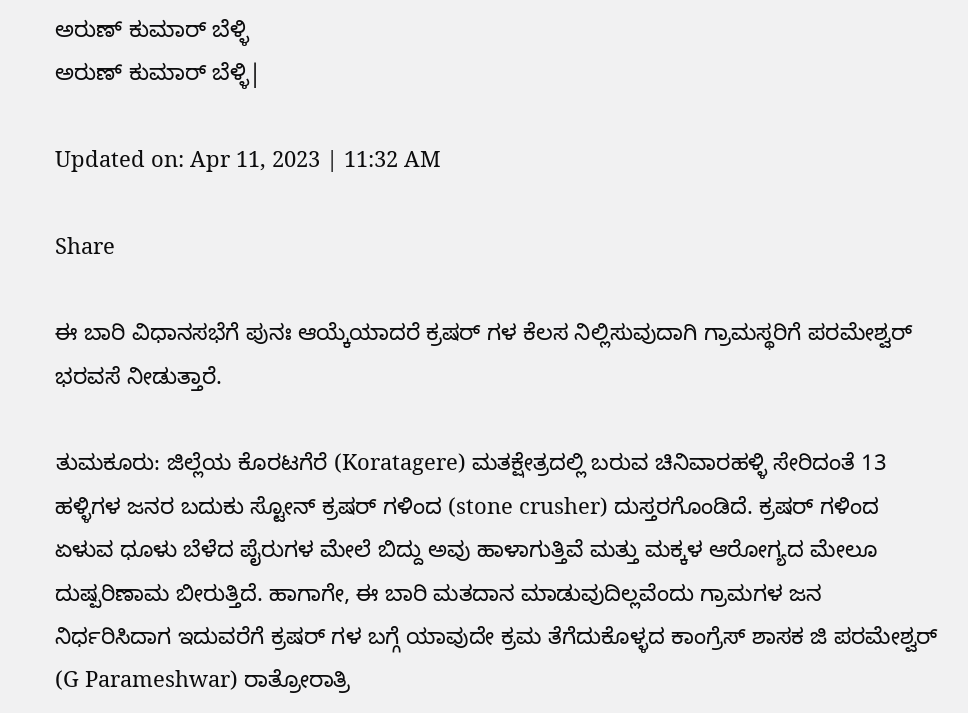ಅರುಣ್ ಕುಮಾರ್ ಬೆಳ್ಳಿ
ಅರುಣ್ ಕುಮಾರ್ ಬೆಳ್ಳಿ|

Updated on: Apr 11, 2023 | 11:32 AM

Share

ಈ ಬಾರಿ ವಿಧಾನಸಭೆಗೆ ಪುನಃ ಆಯ್ಕೆಯಾದರೆ ಕ್ರಷರ್ ಗಳ ಕೆಲಸ ನಿಲ್ಲಿಸುವುದಾಗಿ ಗ್ರಾಮಸ್ಥರಿಗೆ ಪರಮೇಶ್ವರ್ ಭರವಸೆ ನೀಡುತ್ತಾರೆ.

ತುಮಕೂರು: ಜಿಲ್ಲೆಯ ಕೊರಟಗೆರೆ (Koratagere) ಮತಕ್ಷೇತ್ರದಲ್ಲಿ ಬರುವ ಚಿನಿವಾರಹಳ್ಳಿ ಸೇರಿದಂತೆ 13 ಹಳ್ಳಿಗಳ ಜನರ ಬದುಕು ಸ್ಟೋನ್ ಕ್ರಷರ್ ಗಳಿಂದ (stone crusher) ದುಸ್ತರಗೊಂಡಿದೆ. ಕ್ರಷರ್ ಗಳಿಂದ ಏಳುವ ಧೂಳು ಬೆಳೆದ ಪೈರುಗಳ ಮೇಲೆ ಬಿದ್ದು ಅವು ಹಾಳಾಗುತ್ತಿವೆ ಮತ್ತು ಮಕ್ಕಳ ಆರೋಗ್ಯದ ಮೇಲೂ ದುಷ್ಪರಿಣಾಮ ಬೀರುತ್ತಿದೆ. ಹಾಗಾಗೇ, ಈ ಬಾರಿ ಮತದಾನ ಮಾಡುವುದಿಲ್ಲವೆಂದು ಗ್ರಾಮಗಳ ಜನ ನಿರ್ಧರಿಸಿದಾಗ ಇದುವರೆಗೆ ಕ್ರಷರ್ ಗಳ ಬಗ್ಗೆ ಯಾವುದೇ ಕ್ರಮ ತೆಗೆದುಕೊಳ್ಳದ ಕಾಂಗ್ರೆಸ್ ಶಾಸಕ ಜಿ ಪರಮೇಶ್ವರ್  (G Parameshwar) ರಾತ್ರೋರಾತ್ರಿ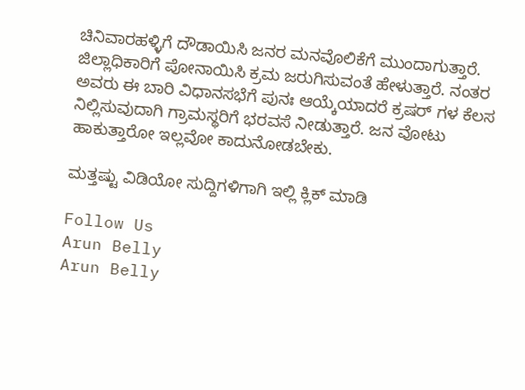ಚಿನಿವಾರಹಳ್ಳಿಗೆ ದೌಡಾಯಿಸಿ ಜನರ ಮನವೊಲಿಕೆಗೆ ಮುಂದಾಗುತ್ತಾರೆ. ಜಿಲ್ಲಾಧಿಕಾರಿಗೆ ಪೋನಾಯಿಸಿ ಕ್ರಮ ಜರುಗಿಸುವಂತೆ ಹೇಳುತ್ತಾರೆ. ನಂತರ ಅವರು ಈ ಬಾರಿ ವಿಧಾನಸಭೆಗೆ ಪುನಃ ಆಯ್ಕೆಯಾದರೆ ಕ್ರಷರ್ ಗಳ ಕೆಲಸ ನಿಲ್ಲಿಸುವುದಾಗಿ ಗ್ರಾಮಸ್ಥರಿಗೆ ಭರವಸೆ ನೀಡುತ್ತಾರೆ. ಜನ ವೋಟು ಹಾಕುತ್ತಾರೋ ಇಲ್ಲವೋ ಕಾದುನೋಡಬೇಕು.

ಮತ್ತಷ್ಟು ವಿಡಿಯೋ ಸುದ್ದಿಗಳಿಗಾಗಿ ಇಲ್ಲಿ ಕ್ಲಿಕ್ ಮಾಡಿ

Follow Us
Arun Belly
Arun Belly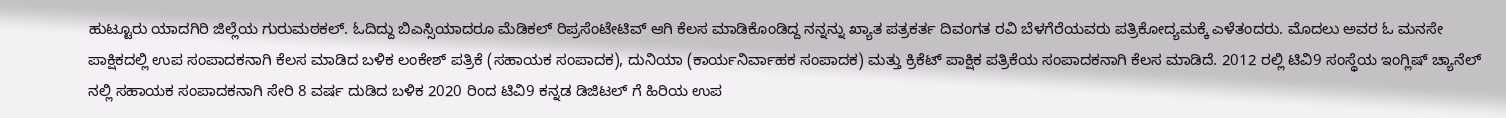ಹುಟ್ಟೂರು ಯಾದಗಿರಿ ಜಿಲ್ಲೆಯ ಗುರುಮಠಕಲ್. ಓದಿದ್ದು ಬಿಎಸ್ಸಿಯಾದರೂ ಮೆಡಿಕಲ್ ರಿಪ್ರಸೆಂಟೇಟಿವ್ ಆಗಿ ಕೆಲಸ ಮಾಡಿಕೊಂಡಿದ್ದ ನನ್ನನ್ನು ಖ್ಯಾತ ಪತ್ರಕರ್ತ ದಿವಂಗತ ರವಿ ಬೆಳಗೆರೆಯವರು ಪತ್ರಿಕೋದ್ಯಮಕ್ಕೆ ಎಳೆತಂದರು. ಮೊದಲು ಅವರ ಓ ಮನಸೇ ಪಾಕ್ಷಿಕದಲ್ಲಿ ಉಪ ಸಂಪಾದಕನಾಗಿ ಕೆಲಸ ಮಾಡಿದ ಬಳಿಕ ಲಂಕೇಶ್ ಪತ್ರಿಕೆ (ಸಹಾಯಕ ಸಂಪಾದಕ), ದುನಿಯಾ (ಕಾರ್ಯನಿರ್ವಾಹಕ ಸಂಪಾದಕ) ಮತ್ತು ಕ್ರಿಕೆಟ್ ಪಾಕ್ಷಿಕ ಪತ್ರಿಕೆಯ ಸಂಪಾದಕನಾಗಿ ಕೆಲಸ ಮಾಡಿದೆ. 2012 ರಲ್ಲಿ ಟಿವಿ9 ಸಂಸ್ಥೆಯ ಇಂಗ್ಲಿಷ್ ಚ್ಯಾನೆಲ್ ನಲ್ಲಿ ಸಹಾಯಕ ಸಂಪಾದಕನಾಗಿ ಸೇರಿ 8 ವರ್ಷ ದುಡಿದ ಬಳಿಕ 2020 ರಿಂದ ಟಿವಿ9 ಕನ್ನಡ ಡಿಜಿಟಲ್ ಗೆ ಹಿರಿಯ ಉಪ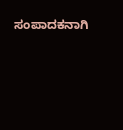ಸಂಪಾದಕನಾಗಿ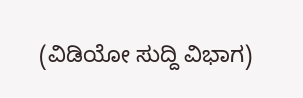(ವಿಡಿಯೋ ಸುದ್ದಿ ವಿಭಾಗ)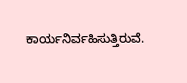ಕಾರ್ಯನಿರ್ವಹಿಸುತ್ತಿರುವೆ.